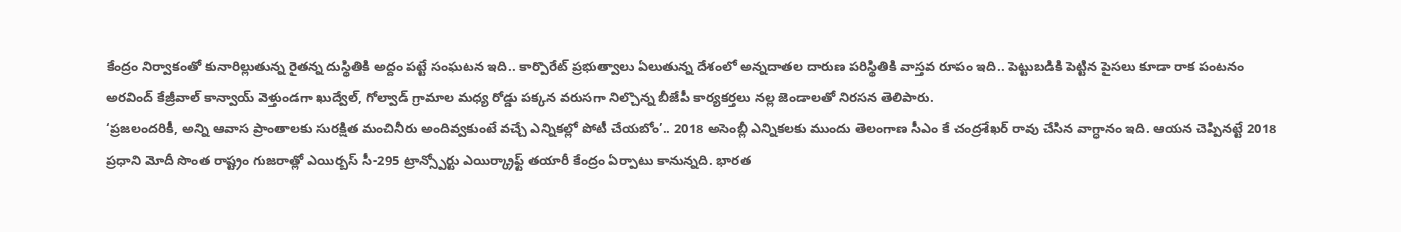కేంద్రం నిర్వాకంతో కునారిల్లుతున్న రైతన్న దుస్థితికి అద్దం పట్టే సంఘటన ఇది.. కార్పొరేట్ ప్రభుత్వాలు ఏలుతున్న దేశంలో అన్నదాతల దారుణ పరిస్థితికి వాస్తవ రూపం ఇది.. పెట్టుబడికి పెట్టిన పైసలు కూడా రాక పంటనం
అరవింద్ కేజ్రీవాల్ కాన్వాయ్ వెళ్తుండగా ఖుద్వేల్, గోల్వాడ్ గ్రామాల మధ్య రోడ్డు పక్కన వరుసగా నిల్చొన్న బీజేపీ కార్యకర్తలు నల్ల జెండాలతో నిరసన తెలిపారు.
‘ప్రజలందరికీ, అన్ని ఆవాస ప్రాంతాలకు సురక్షిత మంచినీరు అందివ్వకుంటే వచ్చే ఎన్నికల్లో పోటీ చేయబోం’.. 2018 అసెంబ్లీ ఎన్నికలకు ముందు తెలంగాణ సీఎం కే చంద్రశేఖర్ రావు చేసిన వాగ్ధానం ఇది. ఆయన చెప్పినట్టే 2018
ప్రధాని మోదీ సొంత రాష్ట్రం గుజరాత్లో ఎయిర్బస్ సీ-295 ట్రాన్స్పోర్టు ఎయిర్క్రాఫ్ట్ తయారీ కేంద్రం ఏర్పాటు కానున్నది. భారత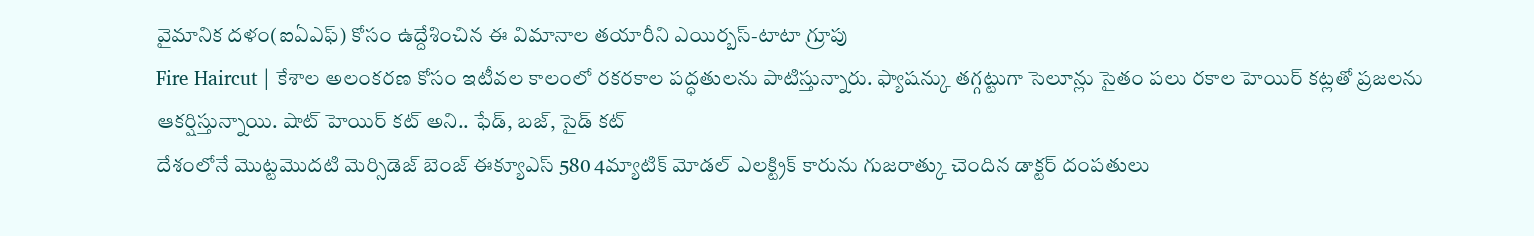వైమానిక దళం(ఐఏఎఫ్) కోసం ఉద్దేశించిన ఈ విమానాల తయారీని ఎయిర్బస్-టాటా గ్రూపు
Fire Haircut | కేశాల అలంకరణ కోసం ఇటీవల కాలంలో రకరకాల పద్ధతులను పాటిస్తున్నారు. ఫ్యాషన్కు తగ్గట్టుగా సెలూన్లు సైతం పలు రకాల హెయిర్ కట్లతో ప్రజలను ఆకర్షిస్తున్నాయి. షాట్ హెయిర్ కట్ అని.. ఫేడ్, బజ్, సైడ్ కట్
దేశంలోనే మొట్టమొదటి మెర్సిడెజ్ బెంజ్ ఈక్యూఎస్ 580 4మ్యాటిక్ మోడల్ ఎలక్ట్రిక్ కారును గుజరాత్కు చెందిన డాక్టర్ దంపతులు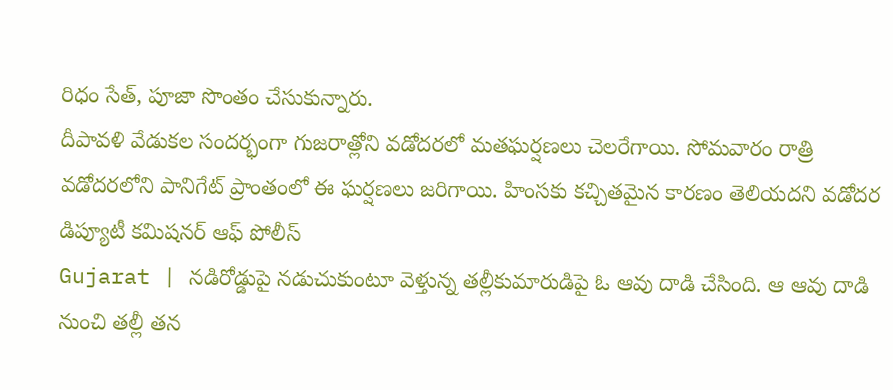రిధం సేత్, పూజా సొంతం చేసుకున్నారు.
దీపావళి వేడుకల సందర్భంగా గుజరాత్లోని వడోదరలో మతఘర్షణలు చెలరేగాయి. సోమవారం రాత్రి వడోదరలోని పానిగేట్ ప్రాంతంలో ఈ ఘర్షణలు జరిగాయి. హింసకు కచ్చితమైన కారణం తెలియదని వడోదర డిప్యూటీ కమిషనర్ ఆఫ్ పోలీస్
Gujarat | నడిరోడ్డుపై నడుచుకుంటూ వెళ్తున్న తల్లీకుమారుడిపై ఓ ఆవు దాడి చేసింది. ఆ ఆవు దాడి నుంచి తల్లీ తన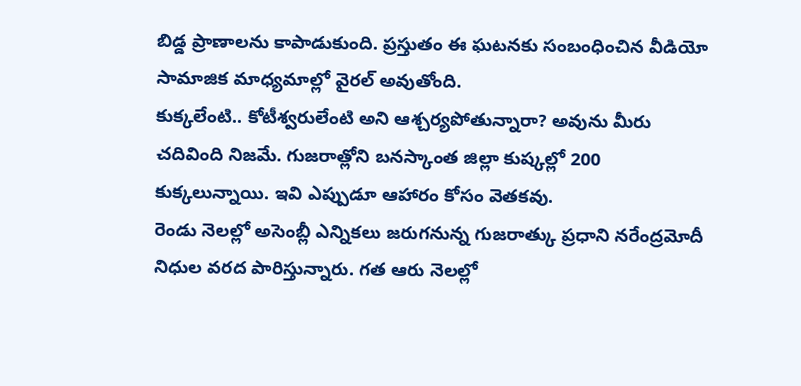బిడ్డ ప్రాణాలను కాపాడుకుంది. ప్రస్తుతం ఈ ఘటనకు సంబంధించిన వీడియో సామాజిక మాధ్యమాల్లో వైరల్ అవుతోంది.
కుక్కలేంటి.. కోటీశ్వరులేంటి అని ఆశ్చర్యపోతున్నారా? అవును మీరు చదివింది నిజమే. గుజరాత్లోని బనస్కాంత జిల్లా కుష్కల్లో 200 కుక్కలున్నాయి. ఇవి ఎప్పుడూ ఆహారం కోసం వెతకవు.
రెండు నెలల్లో అసెంబ్లీ ఎన్నికలు జరుగనున్న గుజరాత్కు ప్రధాని నరేంద్రమోదీ నిధుల వరద పారిస్తున్నారు. గత ఆరు నెలల్లో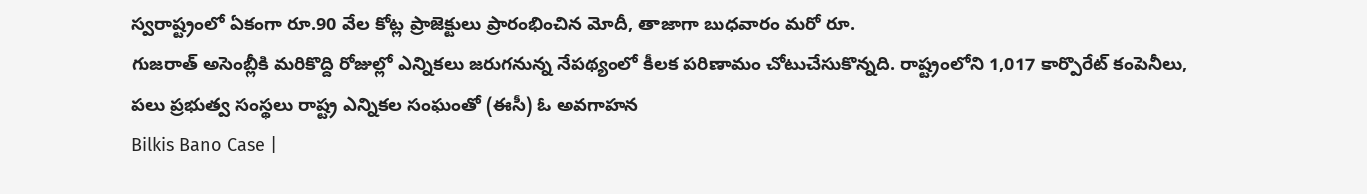స్వరాష్ట్రంలో ఏకంగా రూ.90 వేల కోట్ల ప్రాజెక్టులు ప్రారంభించిన మోదీ, తాజాగా బుధవారం మరో రూ.
గుజరాత్ అసెంబ్లీకి మరికొద్ది రోజుల్లో ఎన్నికలు జరుగనున్న నేపథ్యంలో కీలక పరిణామం చోటుచేసుకొన్నది. రాష్ట్రంలోని 1,017 కార్పొరేట్ కంపెనీలు, పలు ప్రభుత్వ సంస్థలు రాష్ట్ర ఎన్నికల సంఘంతో (ఈసీ) ఓ అవగాహన
Bilkis Bano Case |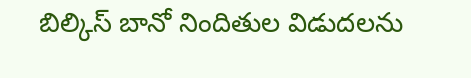బిల్కిస్ బానో నిందితుల విడుదలను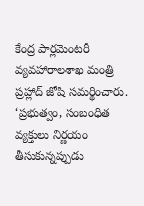కేంద్ర పార్లమెంటరీ వ్యవహారాలశాఖ మంత్రి ప్రహ్లాద్ జోషి సమర్థించారు. ‘ప్రభుత్వం, సంబంధిత వ్యక్తులు నిర్ణయం తీసుకున్నప్పుడు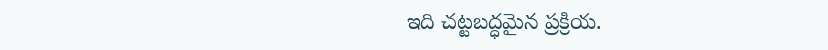ఇది చట్టబద్ధమైన ప్రక్రియ.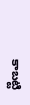కాబట్టి